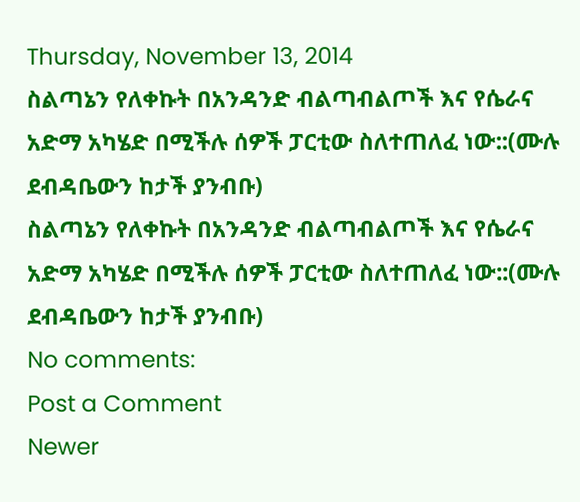Thursday, November 13, 2014
ስልጣኔን የለቀኩት በአንዳንድ ብልጣብልጦች እና የሴራና አድማ አካሄድ በሚችሉ ሰዎች ፓርቲው ስለተጠለፈ ነው::(ሙሉ ደብዳቤውን ከታች ያንብቡ)
ስልጣኔን የለቀኩት በአንዳንድ ብልጣብልጦች እና የሴራና አድማ አካሄድ በሚችሉ ሰዎች ፓርቲው ስለተጠለፈ ነው::(ሙሉ ደብዳቤውን ከታች ያንብቡ)
No comments:
Post a Comment
Newer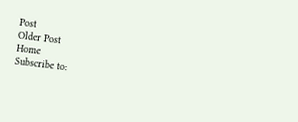Post
Older Post
Home
Subscribe to: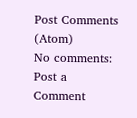Post Comments (Atom)
No comments:
Post a Comment